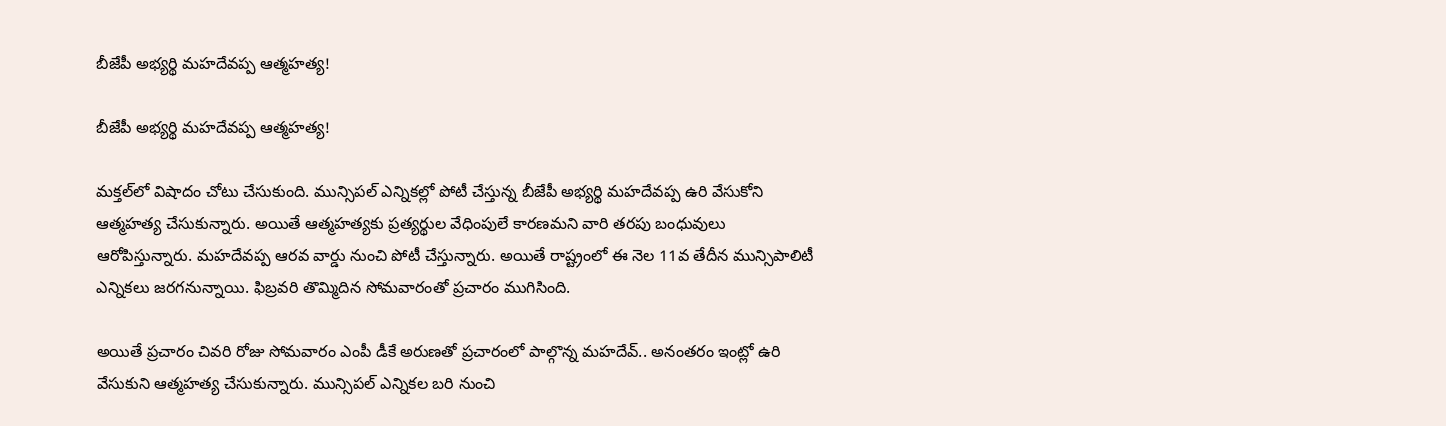బీజేపీ అభ్యర్థి మహదేవప్ప ఆత్మహత్య!

బీజేపీ అభ్యర్థి మహదేవప్ప ఆత్మహత్య!

మక్తల్‌లో విషాదం చోటు చేసుకుంది. మున్సిపల్ ఎన్నికల్లో పోటీ చేస్తున్న బీజేపీ అభ్యర్థి మహదేవప్ప ఉరి వేసుకోని ఆత్మహత్య చేసుకున్నారు. అయితే ఆత్మహత్యకు ప్రత్యర్థుల వేధింపులే కారణమని వారి తరపు బంధువులు ఆరోపిస్తున్నారు. మహదేవప్ప ఆరవ వార్డు నుంచి పోటీ చేస్తున్నారు. అయితే రాష్ట్రంలో ఈ నెల 11వ తేదీన మున్సిపాలిటీ ఎన్నికలు జరగనున్నాయి. ఫిబ్రవరి తొమ్మిదిన సోమవారంతో ప్రచారం ముగిసింది.

అయితే ప్రచారం చివరి రోజు సోమవారం ఎంపీ డీకే అరుణతో ప్రచారంలో పాల్గొన్న మహదేవ్.. అనంతరం ఇంట్లో ఉరి వేసుకుని ఆత్మహత్య చేసుకున్నారు. మున్సిపల్ ఎన్నికల బరి నుంచి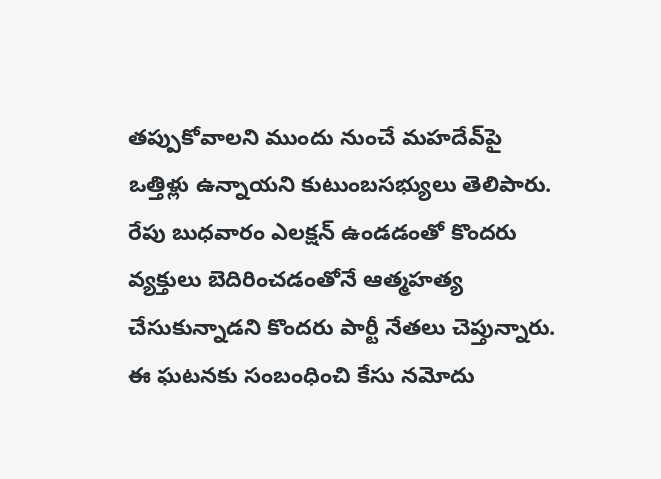తప్పుకోవాలని ముందు నుంచే మహదేవ్‌పై ఒత్తిళ్లు ఉన్నాయని కుటుంబసభ్యులు తెలిపారు. రేపు బుధవారం ఎలక్షన్‌ ఉండడంతో కొందరు వ్యక్తులు బెదిరించడంతోనే ఆత్మహత్య చేసుకున్నాడని కొందరు పార్టీ నేతలు చెప్తున్నారు. ఈ ఘటనకు సంబంధించి కేసు నమోదు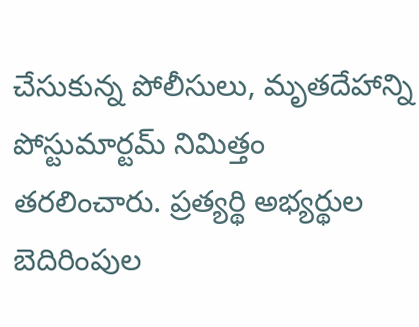చేసుకున్న పోలీసులు, మృతదేహాన్ని పోస్టుమార్టమ్ నిమిత్తం తరలించారు. ప్రత్యర్థి అభ్యర్థుల బెదిరింపుల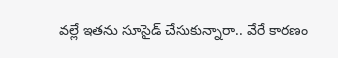వల్లే ఇతను సూసైడ్‌ చేసుకున్నారా.. వేరే కారణం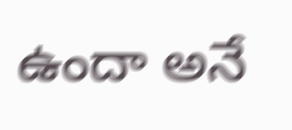ఉందా అనే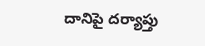దానిపై దర్యాప్తు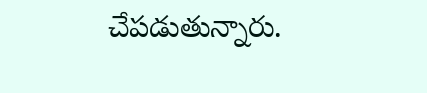చేపడుతున్నారు.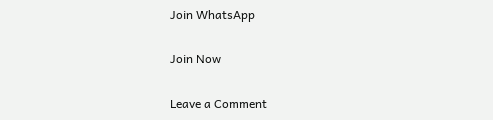Join WhatsApp

Join Now

Leave a Comment